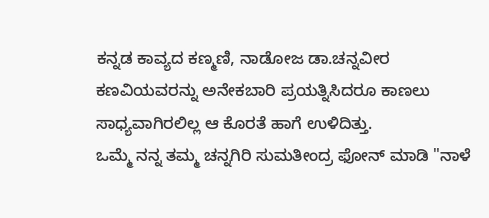ಕನ್ನಡ ಕಾವ್ಯದ ಕಣ್ಮಣಿ, ನಾಡೋಜ ಡಾ.ಚನ್ನವೀರ ಕಣವಿಯವರನ್ನು ಅನೇಕಬಾರಿ ಪ್ರಯತ್ನಿಸಿದರೂ ಕಾಣಲು ಸಾಧ್ಯವಾಗಿರಲಿಲ್ಲ ಆ ಕೊರತೆ ಹಾಗೆ ಉಳಿದಿತ್ತು.
ಒಮ್ಮೆ ನನ್ನ ತಮ್ಮ ಚನ್ನಗಿರಿ ಸುಮತೀಂದ್ರ ಫೋನ್ ಮಾಡಿ "ನಾಳೆ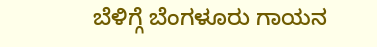ಬೆಳಿಗ್ಗೆ ಬೆಂಗಳೂರು ಗಾಯನ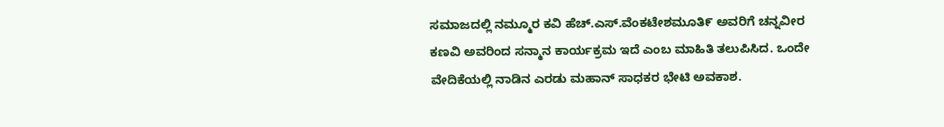ಸಮಾಜದಲ್ಲಿ ನಮ್ಮೂರ ಕವಿ ಹೆಚ್.ಎಸ್.ವೆಂಕಟೇಶಮೂತಿ೯ ಅವರಿಗೆ ಚನ್ನವೀರ ಕಣವಿ ಅವರಿಂದ ಸನ್ಮಾನ ಕಾರ್ಯಕ್ರಮ ಇದೆ ಎಂಬ ಮಾಹಿತಿ ತಲುಪಿಸಿದ. ಒಂದೇ ವೇದಿಕೆಯಲ್ಲಿ ನಾಡಿನ ಎರಡು ಮಹಾನ್ ಸಾಧಕರ ಭೇಟಿ ಅವಕಾಶ.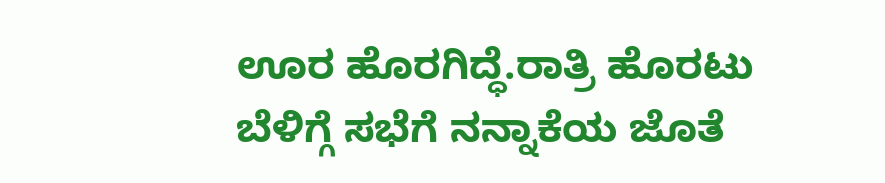ಊರ ಹೊರಗಿದ್ಧೆ.ರಾತ್ರಿ ಹೊರಟು ಬೆಳಿಗ್ಗೆ ಸಭೆಗೆ ನನ್ನಾಕೆಯ ಜೊತೆ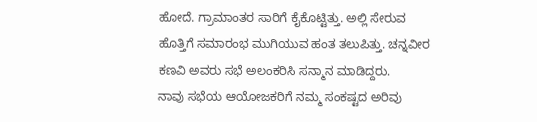ಹೋದೆ. ಗ್ರಾಮಾಂತರ ಸಾರಿಗೆ ಕೈಕೊಟ್ಟಿತ್ತು. ಅಲ್ಲಿ ಸೇರುವ ಹೊತ್ತಿಗೆ ಸಮಾರಂಭ ಮುಗಿಯುವ ಹಂತ ತಲುಪಿತ್ತು. ಚನ್ನವೀರ ಕಣವಿ ಅವರು ಸಭೆ ಅಲಂಕರಿಸಿ ಸನ್ಮಾನ ಮಾಡಿದ್ದರು.
ನಾವು ಸಭೆಯ ಆಯೋಜಕರಿಗೆ ನಮ್ಮ ಸಂಕಷ್ಟದ ಅರಿವು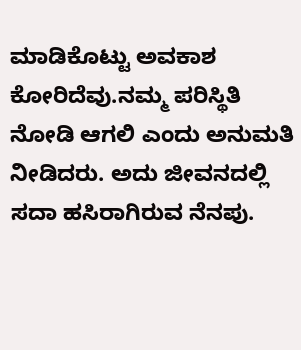ಮಾಡಿಕೊಟ್ಟು ಅವಕಾಶ ಕೋರಿದೆವು.ನಮ್ಮ ಪರಿಸ್ಥಿತಿ ನೋಡಿ ಆಗಲಿ ಎಂದು ಅನುಮತಿ ನೀಡಿದರು. ಅದು ಜೀವನದಲ್ಲಿ ಸದಾ ಹಸಿರಾಗಿರುವ ನೆನಪು.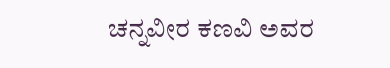ಚನ್ನವೀರ ಕಣವಿ ಅವರ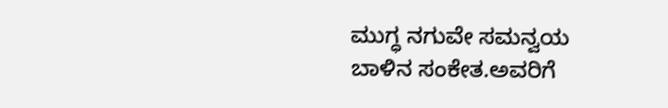ಮುಗ್ಧ ನಗುವೇ ಸಮನ್ವಯ ಬಾಳಿನ ಸಂಕೇತ.ಅವರಿಗೆ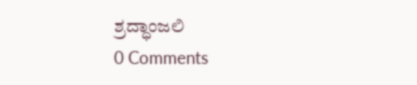ಶ್ರದ್ಧಾಂಜಲಿ
0 Comments